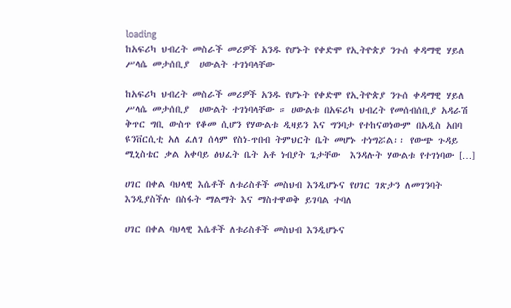loading
ከአፍሪካ ህብረት መስራች መሪዎች አንዱ የሆኑት የቀድሞ የኢትዮጵያ ንጉሰ ቀዳማዊ ሃይለ ሥላሴ መታሰቢያ  ሀውልት ተገነባላቸው

ከአፍሪካ ህብረት መስራች መሪዎች አንዱ የሆኑት የቀድሞ የኢትዮጵያ ንጉሰ ቀዳማዊ ሃይለ ሥላሴ መታሰቢያ  ሀውልት ተገነባላቸው ። ሀውልቱ በአፍሪካ ህብረት የመሰብሰቢያ አዳራሽ ቅጥር ግቢ ውስጥ የቆመ ሲሆን የሃውልቱ ዲዛይን እና ግንባታ የተከናወነውም በአዲስ አበባ ዩንቨርሲቲ አለ ፈለገ ሰላም የስነ-ጥበብ ትምህርት ቤት መሆኑ ተነግሯል፡፡ የውጭ ጉዳይ ሚኒስቴር ቃል አቀባይ ፅህፈት ቤት አቶ ነብያት ጌታቸው  እንዳሉት ሃውልቱ የተገነባው […]

ሀገር በቀል ባህላዊ እሴቶች ለቱሪስቶች መስህብ እንዲሆኑና የሀገር ገጽታን ለመገንባት እንዲያስችሉ በስፋት ማልማት እና ማስተዋወቅ ይገባል ተባለ

ሀገር በቀል ባህላዊ እሴቶች ለቱሪስቶች መስህብ እንዲሆኑና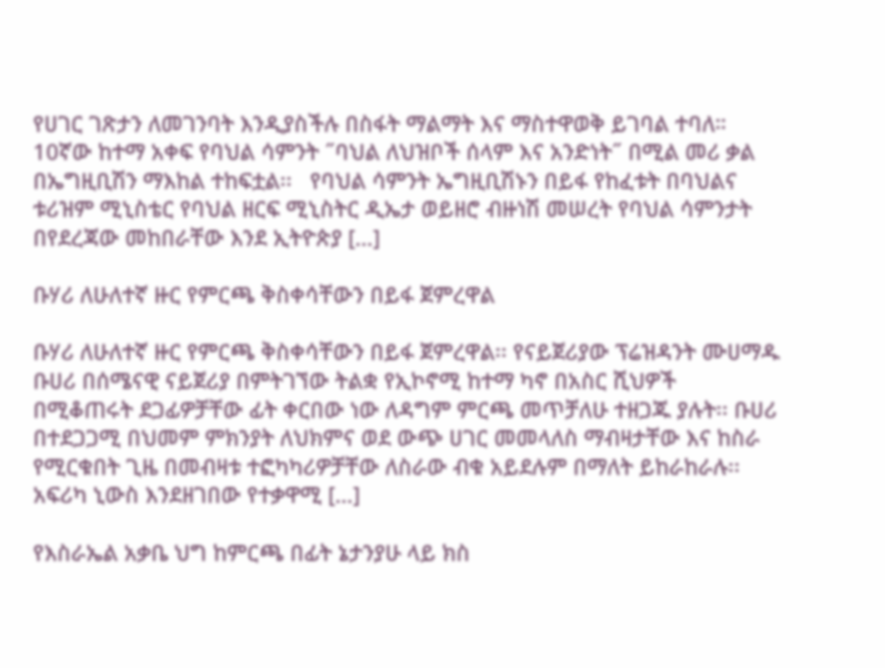የሀገር ገጽታን ለመገንባት እንዲያስችሉ በስፋት ማልማት እና ማስተዋወቅ ይገባል ተባለ። 10ኛው ከተማ አቀፍ የባህል ሳምንት ˝ባህል ለህዝቦች ሰላም እና አንድነት˝ በሚል መሪ ቃል በኤግዚቢሽን ማእከል ተከፍቷል፡፡   የባህል ሳምንት ኤግዚቢሽኑን በይፋ የከፈቱት በባህልና ቱሪዝም ሚኒስቴር የባህል ዘርፍ ሚኒስትር ዲኤታ ወይዘሮ ብዙነሽ መሠረት የባህል ሳምንታት በየደረጃው መከበራቸው እንደ ኢትዮጵያ […]

ቡሃሪ ለሁለተኛ ዙር የምርጫ ቅስቀሳቸውን በይፋ ጀምረዋል

ቡሃሪ ለሁለተኛ ዙር የምርጫ ቅስቀሳቸውን በይፋ ጀምረዋል፡፡ የናይጀሪያው ፕሬዝዳንት ሙሀማዱ ቡሀሪ በሰሜናዊ ናይጀሪያ በምትገኘው ትልቋ የኢኮኖሚ ከተማ ካኖ በአስር ሺህዎች በሚቆጠሩት ደጋፊዎቻቸው ፊት ቀርበው ነው ለዳግም ምርጫ መጥቻለሁ ተዘጋጁ ያሉት፡፡ ቡሀሪ በተደጋጋሚ በህመም ምክንያት ለህክምና ወደ ውጭ ሀገር መመላለስ ማብዛታቸው እና ከስራ የሚርቁበት ጊዜ በመብዛቱ ተፎካካሪዎቻቸው ለስራው ብቁ አይደሉም በማለት ይከራከራሉ፡፡ አፍሪካ ኒውስ እንደዘገበው የተቃዋሚ […]

የእስራኤል አቃቤ ህግ ከምርጫ በፊት ኔታንያሁ ላይ ክስ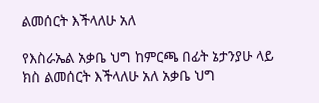ልመሰርት እችላለሁ አለ

የእስራኤል አቃቤ ህግ ከምርጫ በፊት ኔታንያሁ ላይ ክስ ልመሰርት እችላለሁ አለ አቃቤ ህግ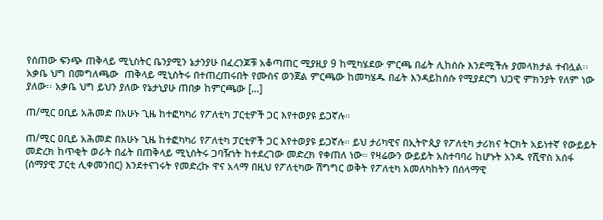የሰጠው ፍንጭ ጠቅላይ ሚኒስትር ቤንያሚን ኔታንያሁ በፈረንጆቹ አቆጣጠር ሚያዚያ 9 ከሚካሄደው ምርጫ በፊት ሊከሰሱ እንደሚችሉ ያመላክታል ተብሏል፡፡ አቃቤ ህግ በመግለጫው  ጠቅላይ ሚኒስትሩ በተጠረጠሩበት የሙስና ወንጀል ምርጫው ከመካሄዱ በፊት እንዳይከሰሱ የሚያደርግ ህጋዊ ምክንያት የለም ነው ያለው፡፡ አቃቤ ህግ ይህን ያለው የኔታኒያሁ ጠበቃ ከምርጫው […]

ጠ/ሚር ዐቢይ አሕመድ በአሁኑ ጊዜ ከተፎካካሪ የፖለቲካ ፓርቲዎች ጋር እየተወያዩ ይጋኛሉ።

ጠ/ሚር ዐቢይ አሕመድ በአሁኑ ጊዜ ከተፎካካሪ የፖለቲካ ፓርቲዎች ጋር እየተወያዩ ይጋኛሉ። ይህ ታሪካዊና በኢትዮጲያ የፖለቲካ ታሪክና ትርክት አይነተኛ የውይይት መድረክ ከጥቂት ወራት በፊት በጠቅላይ ሚኒስትሩ ጋባዥነት ከተደረገው መድረክ የቀጠለ ነው። የዛሬውን ውይይት አስተባባሪ ከሆኑት አንዱ የሺዋስ አሰፋ (ሰማያዊ ፓርቲ ሊቀመንበር) እንደተናገሩት የመድረኩ ዋና አላማ በዚህ የፖለቲካው ሽግግር ወቅት የፖለቲካ አመለካከትን በሰላማዊ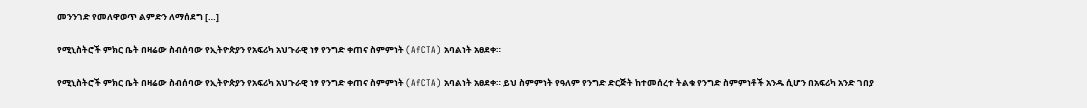መንንገድ የመለዋወጥ ልምድን ለማሰደግ […]

የሚኒስትሮች ምክር ቤት በዛሬው ስብሰባው የኢትዮጵያን የአፍሪካ አህጉራዊ ነፃ የንግድ ቀጠና ስምምነት (AfCTA) አባልነት አፀደቀ።

የሚኒስትሮች ምክር ቤት በዛሬው ስብሰባው የኢትዮጵያን የአፍሪካ አህጉራዊ ነፃ የንግድ ቀጠና ስምምነት (AfCTA) አባልነት አፀደቀ። ይህ ስምምነት የዓለም የንግድ ድርጅት ከተመሰረተ ትልቁ የንግድ ስምምነቶች አንዱ ሲሆን በአፍሪካ አንድ ገበያ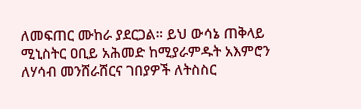ለመፍጠር ሙከራ ያደርጋል። ይህ ውሳኔ ጠቅላይ ሚኒስትር ዐቢይ አሕመድ ከሚያራምዱት አእምሮን ለሃሳብ መንሸራሸርና ገበያዎች ለትስስር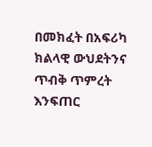በመክፈት በአፍሪካ ክልላዊ ውህደትንና ጥብቅ ጥምረት እንፍጠር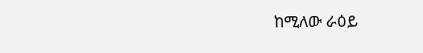ከሚለው ራዕይ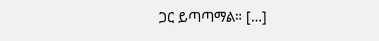ጋር ይጣጣማል። […]